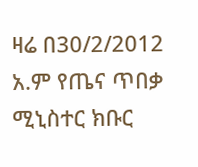ዛሬ በ30/2/2012 አ.ም የጤና ጥበቃ ሚኒስተር ክቡር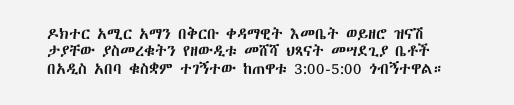ዶክተር አሚር አማን በቅርቡ ቀዳማዊት እመቤት ወይዘሮ ዝናሽ ታያቸው ያስመረቁትን የዘውዲቱ መሸሻ ህጻናት መሣደጊያ ቤቶች በአዲስ አበባ ቁስቋም ተገኝተው ከጠዋቱ 3:00-5:00 ጎብኝተዋል።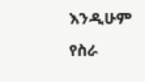እንዲሁም የስራ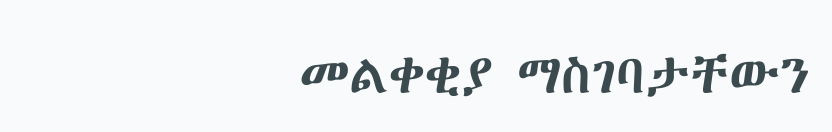መልቀቂያ ማስገባታቸውን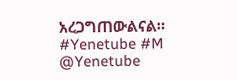አረጋግጠውልናል።
#Yenetube #M
@Yenetube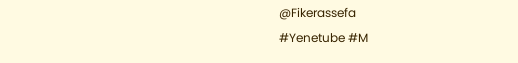@Fikerassefa
#Yenetube #M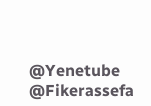@Yenetube @Fikerassefa